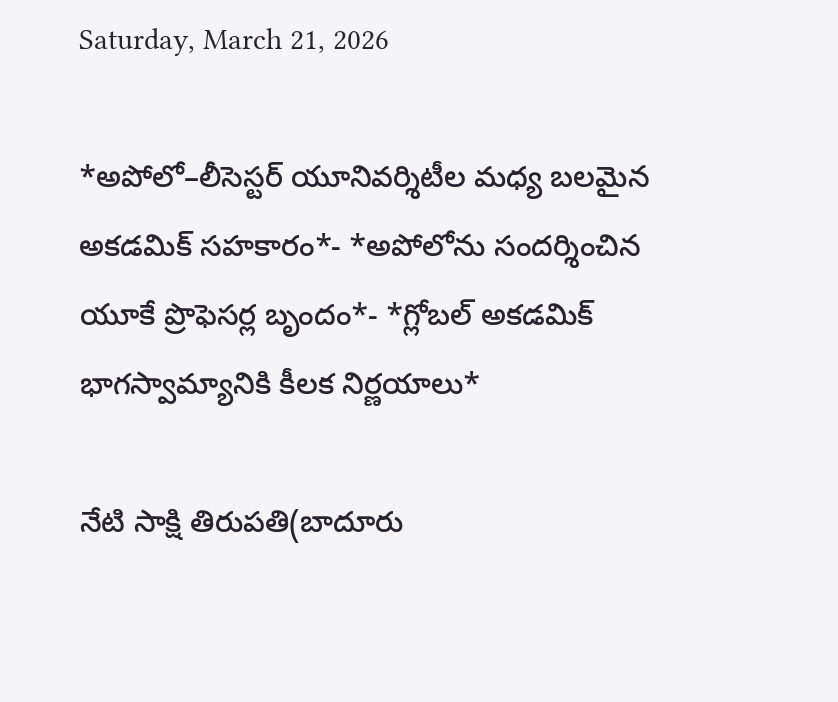Saturday, March 21, 2026

*అపోలో–లీసెస్టర్ యూనివర్శిటీల మధ్య బలమైన అకడమిక్‌ సహకారం*- *అపోలోను సందర్శించిన యూకే ప్రొఫెసర్ల బృందం*- *గ్లోబల్‌ అకడమిక్‌ భాగస్వామ్యానికి కీలక నిర్ణయాలు*

నేటి సాక్షి తిరుపతి(బాదూరు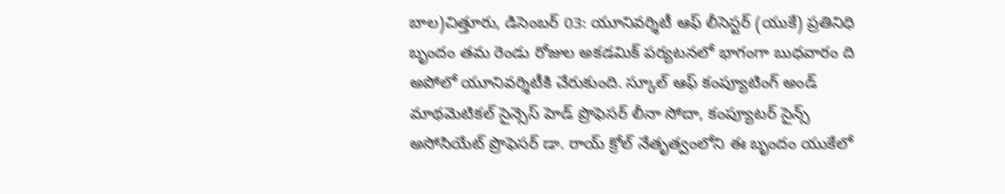బాల)చిత్తూరు, డిసెంబర్‌ 03: యూనివర్శిటీ ఆఫ్‌ లీసెస్టర్ (యుకే) ప్రతినిధి బృందం తమ రెండు రోజుల అకడమిక్‌ పర్యటనలో భాగంగా బుధవారం ది అపోలో యూనివర్శిటీకి చేరుకుంది. స్కూల్‌ ఆఫ్‌ కంప్యూటింగ్‌ అండ్‌ మాథమెటికల్‌ సైన్సెస్‌ హెడ్‌ ప్రొఫెసర్‌ లీనా సోదా, కంప్యూటర్‌ సైన్స్‌ అసోసియేట్‌ ప్రొఫెసర్‌ డా. రాయ్‌ క్రోల్ నేతృత్వంలోని ఈ బృందం యుకేలో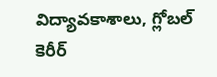విద్యావకాశాలు, గ్లోబల్‌ కెరీర్‌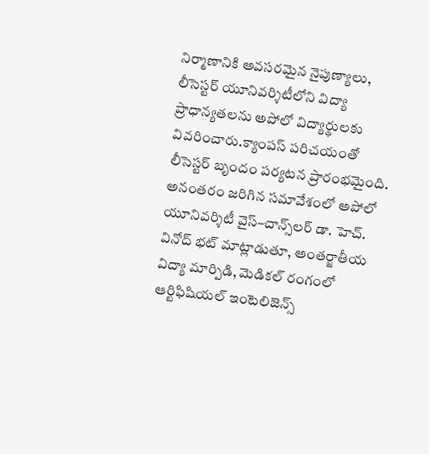నిర్మాణానికి అవసరమైన నైపుణ్యాలు, లీసెస్టర్ యూనివర్శిటీలోని విద్యా ప్రాధాన్యతలను అపోలో విద్యార్థులకు వివరించారు.క్యాంపస్‌ పరిచయంతో లీసెస్టర్ బృందం పర్యటన ప్రారంభమైంది. అనంతరం జరిగిన సమావేశంలో అపోలో యూనివర్శిటీ వైస్‌–చాన్స్‌లర్‌ డా. హెచ్‌. వినోద్‌ భట్‌ మాట్లాడుతూ, అంతర్జాతీయ విద్యా మార్పిడి, మెడికల్‌ రంగంలో ఆర్టిఫిషియల్‌ ఇంటెలిజెన్స్‌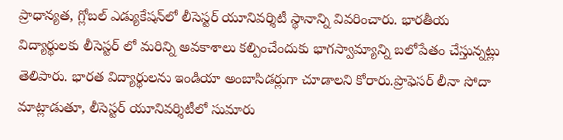ప్రాధాన్యత, గ్లోబల్‌ ఎడ్యుకేషన్‌లో లీసెస్టర్ యూనివర్శిటీ స్థానాన్ని వివరించారు. భారతీయ విద్యార్థులకు లీసెస్టర్ లో మరిన్ని అవకాశాలు కల్పించేందుకు భాగస్వామ్యాన్ని బలోపేతం చేస్తున్నట్లు తెలిపారు. భారత విద్యార్థులను ఇండియా అంబాసిడర్లుగా చూడాలని కోరారు.ప్రొఫెసర్‌ లీనా సోదా మాట్లాడుతూ, లీసెస్టర్ యూనివర్శిటీలో సుమారు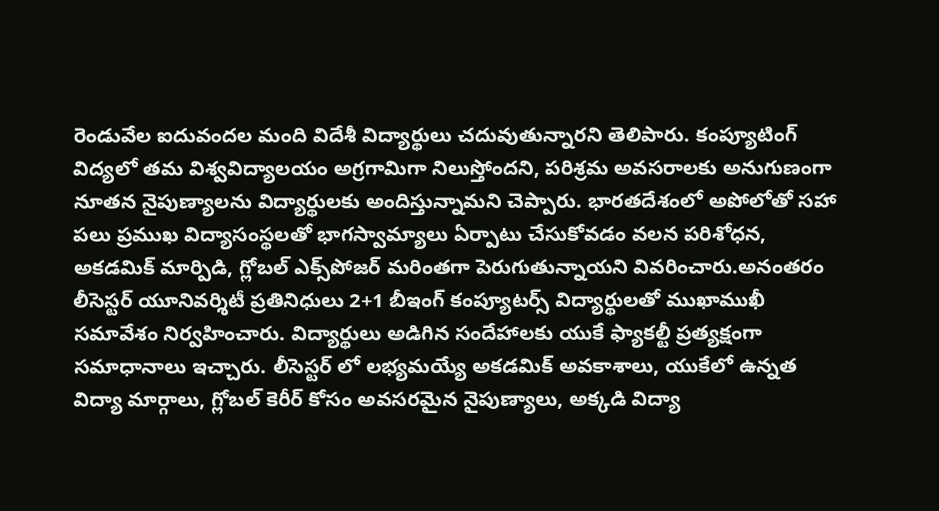రెండువేల ఐదువందల మంది విదేశీ విద్యార్థులు చదువుతున్నారని తెలిపారు. కంప్యూటింగ్‌ విద్యలో తమ విశ్వవిద్యాలయం అగ్రగామిగా నిలుస్తోందని, పరిశ్రమ అవసరాలకు అనుగుణంగా నూతన నైపుణ్యాలను విద్యార్థులకు అందిస్తున్నామని చెప్పారు. భారతదేశంలో అపోలోతో సహా పలు ప్రముఖ విద్యాసంస్థలతో భాగస్వామ్యాలు ఏర్పాటు చేసుకోవడం వలన పరిశోధన, అకడమిక్‌ మార్పిడి, గ్లోబల్‌ ఎక్స్‌పోజర్‌ మరింతగా పెరుగుతున్నాయని వివరించారు.అనంతరం లీసెస్టర్ యూనివర్శిటీ ప్రతినిధులు 2+1 బీఇంగ్‌ కంప్యూటర్స్‌ విద్యార్థులతో ముఖాముఖీ సమావేశం నిర్వహించారు. విద్యార్థులు అడిగిన సందేహాలకు యుకే ఫ్యాకల్టీ ప్రత్యక్షంగా సమాధానాలు ఇచ్చారు. లీసెస్టర్ లో లభ్యమయ్యే అకడమిక్‌ అవకాశాలు, యుకేలో ఉన్నత విద్యా మార్గాలు, గ్లోబల్‌ కెరీర్‌ కోసం అవసరమైన నైపుణ్యాలు, అక్కడి విద్యా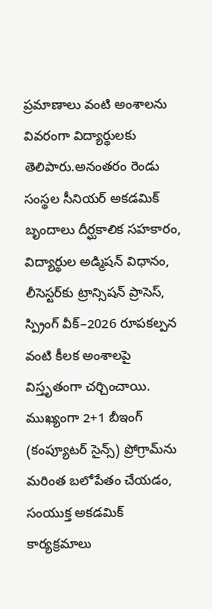ప్రమాణాలు వంటి అంశాలను వివరంగా విద్యార్థులకు తెలిపారు.అనంతరం రెండు సంస్థల సీనియర్‌ అకడమిక్‌ బృందాలు దీర్ఘకాలిక సహకారం, విద్యార్థుల అడ్మిషన్‌ విధానం, లీసెస్టర్‌కు ట్రాన్సిషన్‌ ప్రాసెస్‌, స్ప్రింగ్‌ వీక్‌–2026 రూపకల్పన వంటి కీలక అంశాలపై విస్తృతంగా చర్చించాయి. ముఖ్యంగా 2+1 బీఇంగ్‌ (కంప్యూటర్‌ సైన్స్‌) ప్రోగ్రామ్‌ను మరింత బలోపేతం చేయడం, సంయుక్త అకడమిక్‌ కార్యక్రమాలు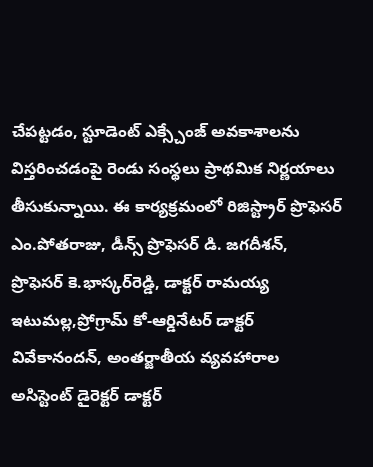చేపట్టడం, స్టూడెంట్‌ ఎక్స్చేంజ్‌ అవకాశాలను విస్తరించడంపై రెండు సంస్థలు ప్రాథమిక నిర్ణయాలు తీసుకున్నాయి. ఈ కార్యక్రమంలో రిజిస్ట్రార్‌ ప్రొఫెసర్‌ ఎం.పోతరాజు, డీన్స్‌ ప్రొఫెసర్‌ డి. జగదీశన్‌, ప్రొఫెసర్‌ కె.భాస్కర్‌రెడ్డి, డాక్టర్‌ రామయ్య ఇటుమల్ల,ప్రోగ్రామ్‌ కో-ఆర్డినేటర్‌ డాక్టర్‌ వివేకానందన్‌, అంతర్జాతీయ వ్యవహారాల అసిస్టెంట్‌ డైరెక్టర్‌ డాక్టర్‌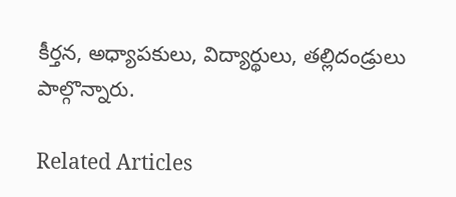కీర్తన, అధ్యాపకులు, విద్యార్థులు, తల్లిదండ్రులు పాల్గొన్నారు.

Related Articles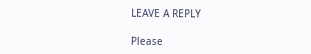LEAVE A REPLY

Please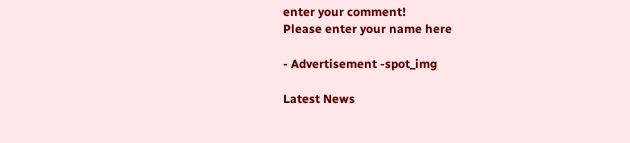enter your comment!
Please enter your name here

- Advertisement -spot_img

Latest News